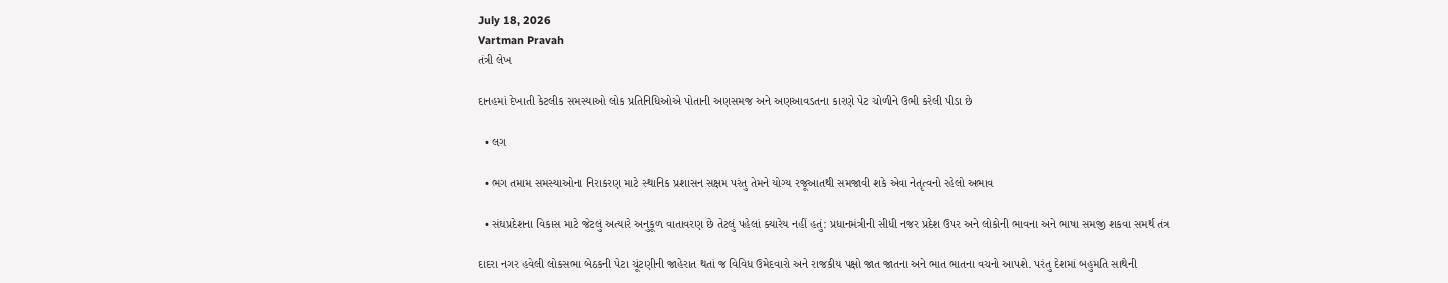July 18, 2026
Vartman Pravah
તંત્રી લેખ

દાનહમાં દેખાતી કેટલીક સમસ્‍યાઓ લોક પ્રતિનિધિઓએ પોતાની અણસમજ અને અણઆવડતના કારણે પેટ ચોળીને ઉભી કરેલી પીડા છે

  • લગ

  • ભગ તમામ સમસ્‍યાઓના નિરાકરણ માટે સ્‍થાનિક પ્રશાસન સક્ષમ પરંતુ તેમને યોગ્‍ય રજૂઆતથી સમજાવી શકે એવા નેતૃત્‍વનો રહેલો અભાવ

  • સંઘપ્રદેશના વિકાસ માટે જેટલું અત્‍યારે અનુકૂળ વાતાવરણ છે તેટલું પહેલાં ક્‍યારેય નહીં હતું: પ્રધાનમંત્રીની સીધી નજર પ્રદેશ ઉપર અને લોકોની ભાવના અને ભાષા સમજી શકવા સમર્થ તંત્ર

દાદરા નગર હવેલી લોકસભા બેઠકની પેટા ચૂંટણીની જાહેરાત થતાં જ વિવિધ ઉમેદવારો અને રાજકીય પક્ષો જાત જાતના અને ભાત ભાતના વચનો આપશે. પરંતુ દેશમાં બહુમતિ સાથેની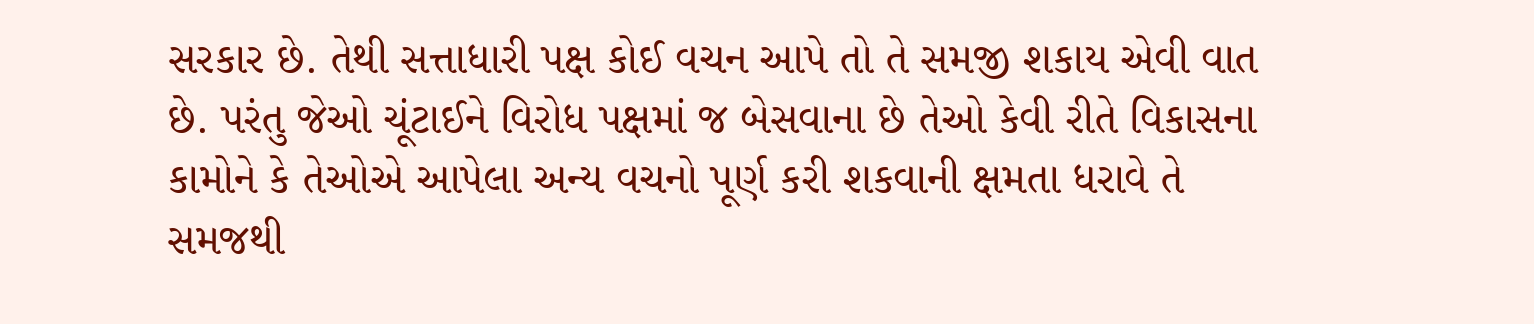સરકાર છે. તેથી સત્તાધારી પક્ષ કોઈ વચન આપે તો તે સમજી શકાય એવી વાત છે. પરંતુ જેઓ ચૂંટાઈને વિરોધ પક્ષમાં જ બેસવાના છે તેઓ કેવી રીતે વિકાસના કામોને કે તેઓએ આપેલા અન્‍ય વચનો પૂર્ણ કરી શકવાની ક્ષમતા ધરાવે તે સમજથી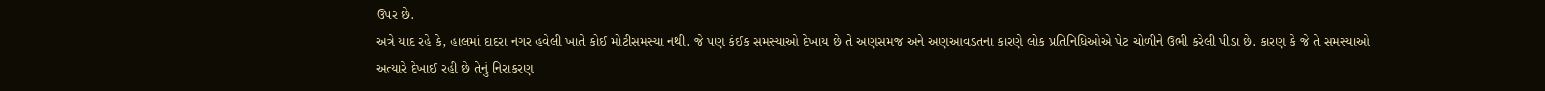ઉપર છે.
અત્રે યાદ રહે કે, હાલમાં દાદરા નગર હવેલી ખાતે કોઈ મોટીસમસ્‍યા નથી. જે પણ કંઈક સમસ્‍યાઓ દેખાય છે તે અણસમજ અને અણઆવડતના કારણે લોક પ્રતિનિધિઓએ પેટ ચોળીને ઉભી કરેલી પીડા છે. કારણ કે જે તે સમસ્‍યાઓ અત્‍યારે દેખાઈ રહી છે તેનું નિરાકરણ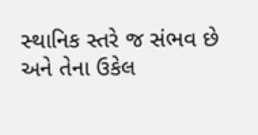સ્‍થાનિક સ્‍તરે જ સંભવ છે અને તેના ઉકેલ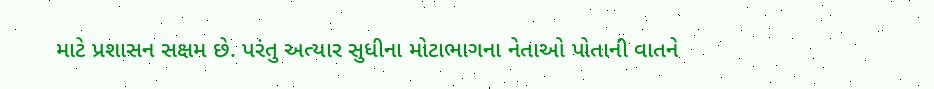માટે પ્રશાસન સક્ષમ છે. પરંતુ અત્‍યાર સુધીના મોટાભાગના નેતાઓ પોતાની વાતને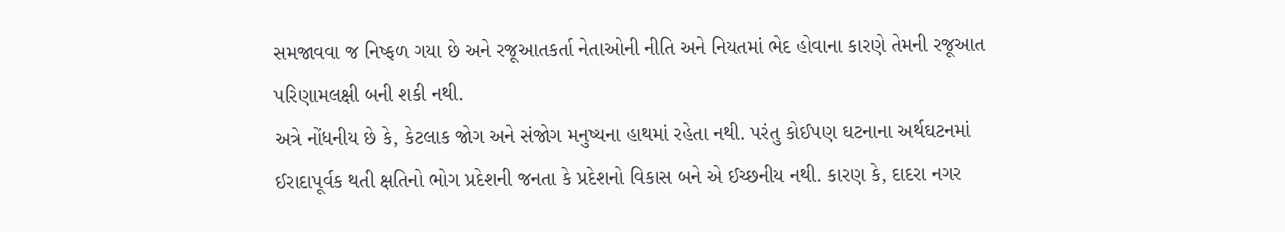સમજાવવા જ નિષ્‍ફળ ગયા છે અને રજૂઆતકર્તા નેતાઓની નીતિ અને નિયતમાં ભેદ હોવાના કારણે તેમની રજૂઆત પરિણામલક્ષી બની શકી નથી.
અત્રે નોંધનીય છે કે, કેટલાક જોગ અને સંજોગ મનુષ્‍યના હાથમાં રહેતા નથી. પરંતુ કોઈપણ ઘટનાના અર્થઘટનમાં ઈરાદાપૂર્વક થતી ક્ષતિનો ભોગ પ્રદેશની જનતા કે પ્રદેશનો વિકાસ બને એ ઈચ્‍છનીય નથી. કારણ કે, દાદરા નગર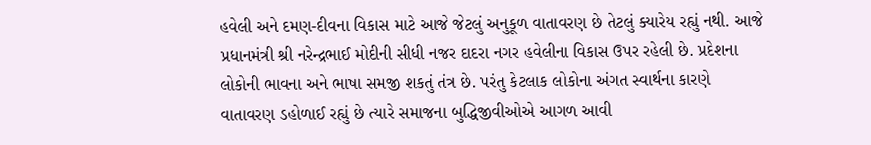હવેલી અને દમણ-દીવના વિકાસ માટે આજે જેટલું અનુકૂળ વાતાવરણ છે તેટલું ક્‍યારેય રહ્યું નથી. આજે પ્રધાનમંત્રી શ્રી નરેન્‍દ્રભાઈ મોદીની સીધી નજર દાદરા નગર હવેલીના વિકાસ ઉપર રહેલી છે. પ્રદેશના લોકોની ભાવના અને ભાષા સમજી શકતું તંત્ર છે. પરંતુ કેટલાક લોકોના અંગત સ્‍વાર્થના કારણે વાતાવરણ ડહોળાઈ રહ્યું છે ત્‍યારે સમાજના બુદ્ધિજીવીઓએ આગળ આવી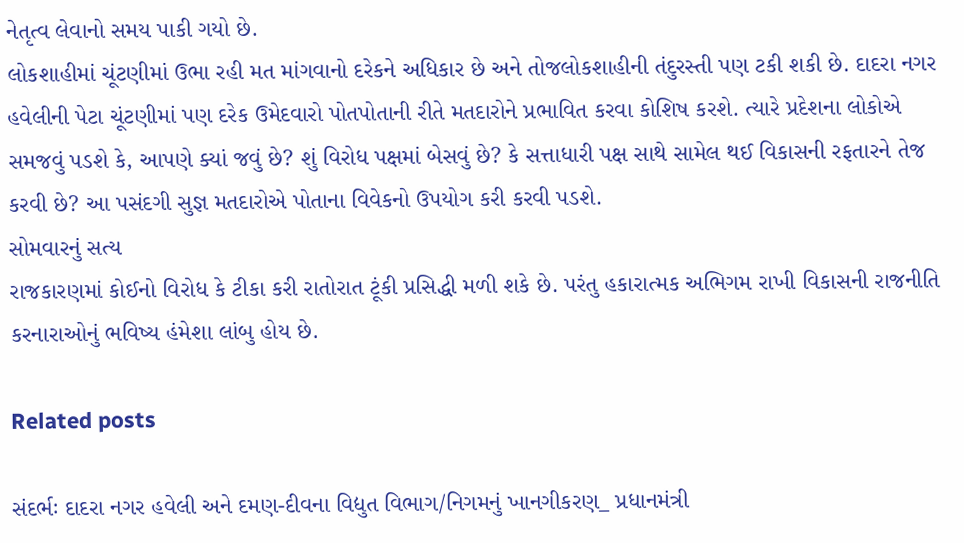નેતૃત્‍વ લેવાનો સમય પાકી ગયો છે.
લોકશાહીમાં ચૂંટણીમાં ઉભા રહી મત માંગવાનો દરેકને અધિકાર છે અને તોજલોકશાહીની તંદુરસ્‍તી પણ ટકી શકી છે. દાદરા નગર હવેલીની પેટા ચૂંટણીમાં પણ દરેક ઉમેદવારો પોતપોતાની રીતે મતદારોને પ્રભાવિત કરવા કોશિષ કરશે. ત્‍યારે પ્રદેશના લોકોએ સમજવું પડશે કે, આપણે ક્‍યાં જવું છે? શું વિરોધ પક્ષમાં બેસવું છે? કે સત્તાધારી પક્ષ સાથે સામેલ થઈ વિકાસની રફતારને તેજ કરવી છે? આ પસંદગી સુજ્ઞ મતદારોએ પોતાના વિવેકનો ઉપયોગ કરી કરવી પડશે.
સોમવારનું સત્‍ય
રાજકારણમાં કોઈનો વિરોધ કે ટીકા કરી રાતોરાત ટૂંકી પ્રસિદ્ધી મળી શકે છે. પરંતુ હકારાત્‍મક અભિગમ રાખી વિકાસની રાજનીતિ કરનારાઓનું ભવિષ્‍ય હંમેશા લાંબુ હોય છે.

Related posts

સંદર્ભઃ દાદરા નગર હવેલી અને દમણ-દીવના વિદ્યુત વિભાગ/નિગમનું ખાનગીકરણ_ પ્રધાનમંત્રી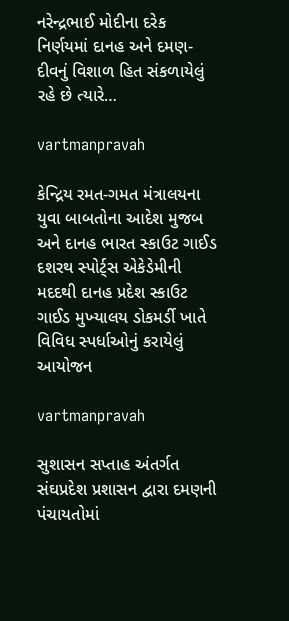નરેન્‍દ્રભાઈ મોદીના દરેક નિર્ણયમાં દાનહ અને દમણ-દીવનું વિશાળ હિત સંકળાયેલું રહે છે ત્‍યારે…

vartmanpravah

કેન્‍દ્રિય રમત-ગમત મંત્રાલયના યુવા બાબતોના આદેશ મુજબ અને દાનહ ભારત સ્‍કાઉટ ગાઈડ દશરથ સ્‍પોર્ટ્‍સ એકેડેમીની મદદથી દાનહ પ્રદેશ સ્‍કાઉટ ગાઈડ મુખ્‍યાલય ડોકમર્ડી ખાતે વિવિધ સ્‍પર્ધાઓનું કરાયેલું આયોજન

vartmanpravah

સુશાસન સપ્તાહ અંતર્ગત સંઘપ્રદેશ પ્રશાસન દ્વારા દમણની પંચાયતોમાં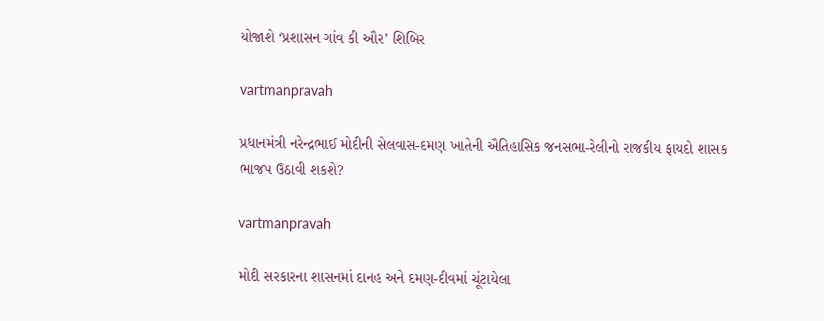યોજાશે ‘પ્રશાસન ગાંવ કી ઔર’ શિબિર

vartmanpravah

પ્રધાનમંત્રી નરેન્‍દ્રભાઈ મોદીની સેલવાસ-દમણ ખાતેની ઐતિહાસિક જનસભા-રેલીનો રાજકીય ફાયદો શાસક ભાજપ ઉઠાવી શકશે?

vartmanpravah

મોદી સરકારના શાસનમાં દાનહ અને દમણ-દીવમાં ચૂંટાયેલા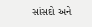સાંસદો અને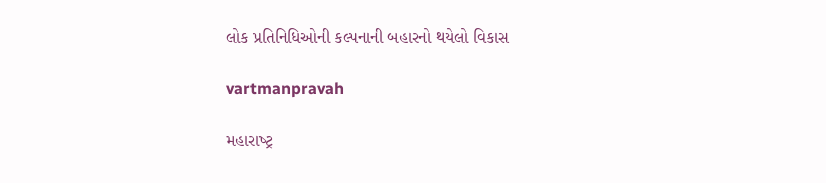લોક પ્રતિનિધિઓની કલ્‍પનાની બહારનો થયેલો વિકાસ

vartmanpravah

મહારાષ્‍ટ્ર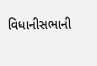વિધાનીસભાની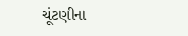ચૂંટણીના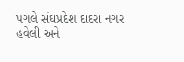પગલે સંઘપ્રદેશ દાદરા નગર હવેલી અને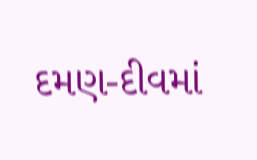દમણ-દીવમાં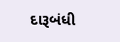દારૂબંધી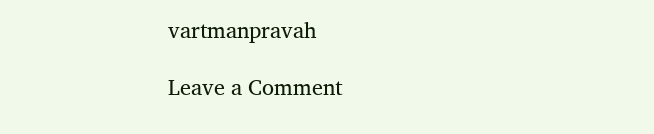vartmanpravah

Leave a Comment